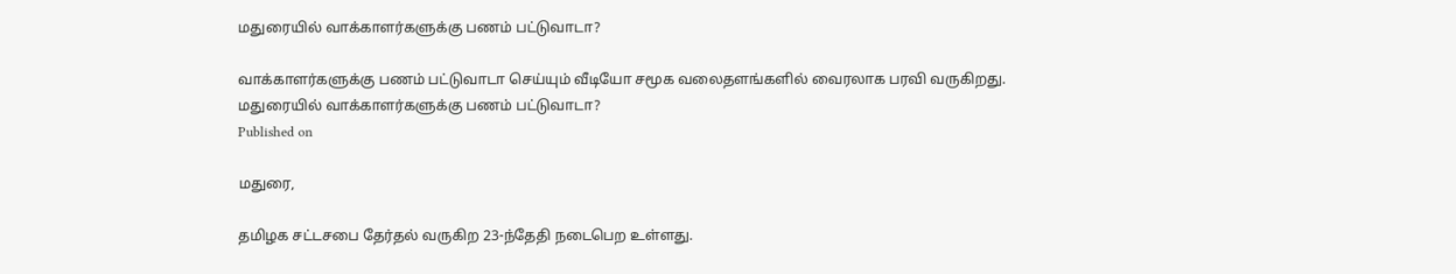மதுரையில் வாக்காளர்களுக்கு பணம் பட்டுவாடா?

வாக்காளர்களுக்கு பணம் பட்டுவாடா செய்யும் வீடியோ சமூக வலைதளங்களில் வைரலாக பரவி வருகிறது.
மதுரையில் வாக்காளர்களுக்கு பணம் பட்டுவாடா?
Published on

மதுரை,

தமிழக சட்டசபை தேர்தல் வருகிற 23-ந்தேதி நடைபெற உள்ளது.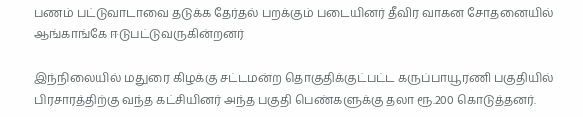பணம் பட்டுவாடாவை தடுக்க தேர்தல் பறக்கும் படையினர் தீவிர வாகன சோதனையில் ஆங்காங்கே ஈடுபட்டுவருகின்றனர்

இந்நிலையில் மதுரை கிழக்கு சட்டமன்ற தொகுதிக்குட்பட்ட கருப்பாயூரணி பகுதியில் பிரசாரத்திற்கு வந்த கட்சியினர் அந்த பகுதி பெண்களுக்கு தலா ரூ.200 கொடுத்தனர்.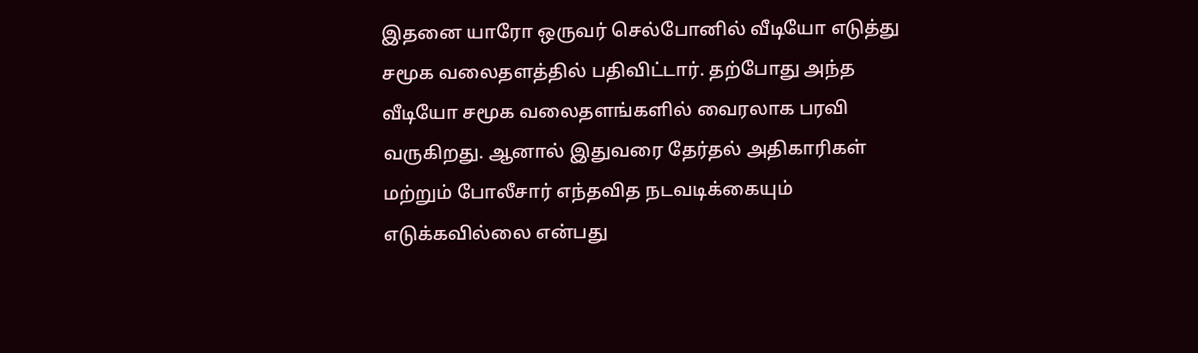இதனை யாரோ ஒருவர் செல்போனில் வீடியோ எடுத்து சமூக வலைதளத்தில் பதிவிட்டார். தற்போது அந்த வீடியோ சமூக வலைதளங்களில் வைரலாக பரவி வருகிறது. ஆனால் இதுவரை தேர்தல் அதிகாரிகள் மற்றும் போலீசார் எந்தவித நடவடிக்கையும் எடுக்கவில்லை என்பது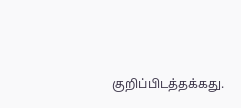குறிப்பிடத்தக்கது.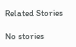Related Stories

No stories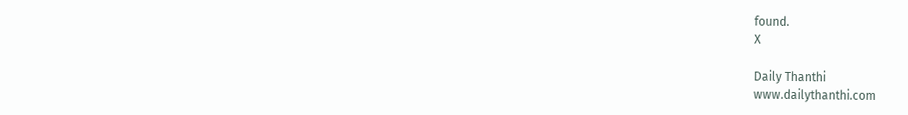found.
X

Daily Thanthi
www.dailythanthi.com